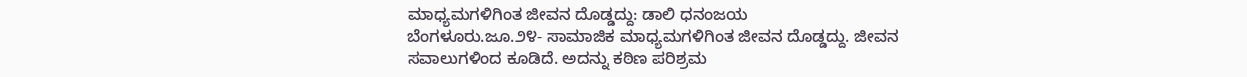ಮಾಧ್ಯಮಗಳಿಗಿಂತ ಜೀವನ ದೊಡ್ಡದ್ದು: ಡಾಲಿ ಧನಂಜಯ
ಬೆಂಗಳೂರು.ಜೂ.೨೪- ಸಾಮಾಜಿಕ ಮಾಧ್ಯಮಗಳಿಗಿಂತ ಜೀವನ ದೊಡ್ಡದ್ದು. ಜೀವನ ಸವಾಲುಗಳಿಂದ ಕೂಡಿದೆ. ಅದನ್ನು ಕಠಿಣ ಪರಿಶ್ರಮ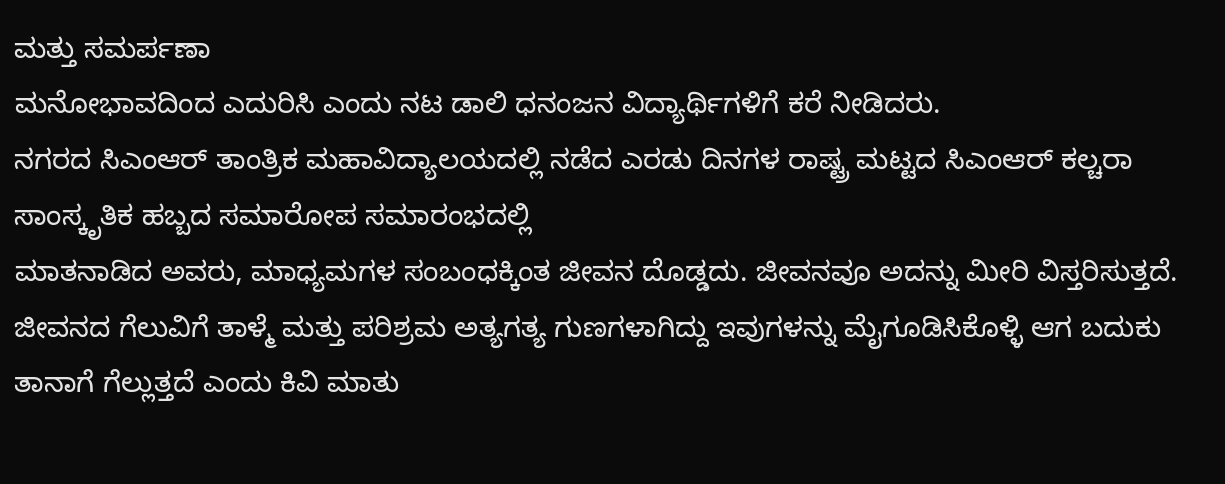ಮತ್ತು ಸಮರ್ಪಣಾ
ಮನೋಭಾವದಿಂದ ಎದುರಿಸಿ ಎಂದು ನಟ ಡಾಲಿ ಧನಂಜನ ವಿದ್ಯಾರ್ಥಿಗಳಿಗೆ ಕರೆ ನೀಡಿದರು.
ನಗರದ ಸಿಎಂಆರ್ ತಾಂತ್ರಿಕ ಮಹಾವಿದ್ಯಾಲಯದಲ್ಲಿ ನಡೆದ ಎರಡು ದಿನಗಳ ರಾಷ್ಟ್ರ ಮಟ್ಟದ ಸಿಎಂಆರ್ ಕಲ್ಚರಾ ಸಾಂಸ್ಕೃತಿಕ ಹಬ್ಬದ ಸಮಾರೋಪ ಸಮಾರಂಭದಲ್ಲಿ
ಮಾತನಾಡಿದ ಅವರು, ಮಾಧ್ಯಮಗಳ ಸಂಬಂಧಕ್ಕಿಂತ ಜೀವನ ದೊಡ್ಡದು. ಜೀವನವೂ ಅದನ್ನು ಮೀರಿ ವಿಸ್ತರಿಸುತ್ತದೆ. ಜೀವನದ ಗೆಲುವಿಗೆ ತಾಳ್ಮೆ ಮತ್ತು ಪರಿಶ್ರಮ ಅತ್ಯಗತ್ಯ ಗುಣಗಳಾಗಿದ್ದು ಇವುಗಳನ್ನು ಮೈಗೂಡಿಸಿಕೊಳ್ಳಿ ಆಗ ಬದುಕು ತಾನಾಗೆ ಗೆಲ್ಲುತ್ತದೆ ಎಂದು ಕಿವಿ ಮಾತು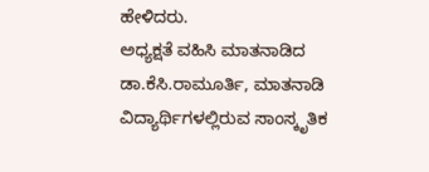ಹೇಳಿದರು.
ಅಧ್ಯಕ್ಷತೆ ವಹಿಸಿ ಮಾತನಾಡಿದ ಡಾ.ಕೆಸಿ.ರಾಮೂರ್ತಿ, ಮಾತನಾಡಿ ವಿದ್ಯಾರ್ಥಿಗಳಲ್ಲಿರುವ ಸಾಂಸ್ಕೃತಿಕ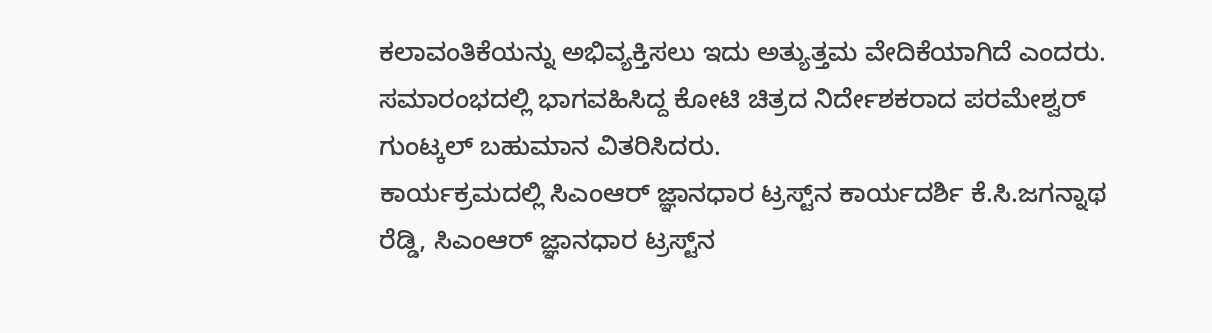ಕಲಾವಂತಿಕೆಯನ್ನು ಅಭಿವ್ಯಕ್ತಿಸಲು ಇದು ಅತ್ಯುತ್ತಮ ವೇದಿಕೆಯಾಗಿದೆ ಎಂದರು.
ಸಮಾರಂಭದಲ್ಲಿ ಭಾಗವಹಿಸಿದ್ದ ಕೋಟಿ ಚಿತ್ರದ ನಿರ್ದೇಶಕರಾದ ಪರಮೇಶ್ವರ್ ಗುಂಟ್ಕಲ್ ಬಹುಮಾನ ವಿತರಿಸಿದರು.
ಕಾರ್ಯಕ್ರಮದಲ್ಲಿ ಸಿಎಂಆರ್ ಜ್ಞಾನಧಾರ ಟ್ರಸ್ಟ್‌ನ ಕಾರ್ಯದರ್ಶಿ ಕೆ.ಸಿ.ಜಗನ್ನಾಥ ರೆಡ್ಡಿ, ಸಿಎಂಆರ್ ಜ್ಞಾನಧಾರ ಟ್ರಸ್ಟ್‌ನ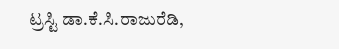ಟ್ರಸ್ಟಿ ಡಾ.ಕೆ.ಸಿ.ರಾಜುರೆಡಿ,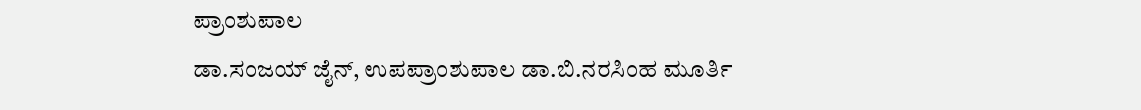ಪ್ರಾಂಶುಪಾಲ
ಡಾ.ಸಂಜಯ್ ಜೈನ್, ಉಪಪ್ರಾಂಶುಪಾಲ ಡಾ.ಬಿ.ನರಸಿಂಹ ಮೂರ್ತಿ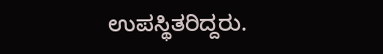ಉಪಸ್ಥಿತರಿದ್ದರು.